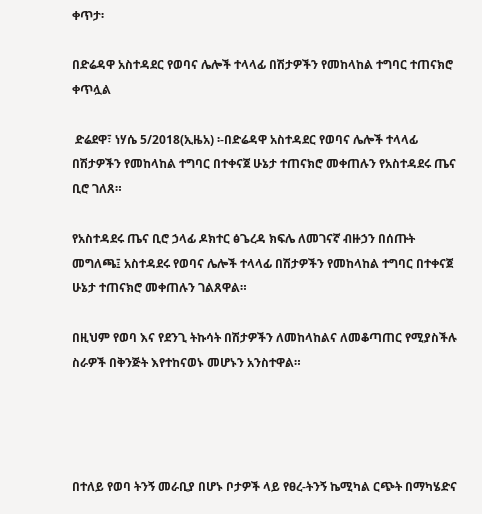ቀጥታ፡

በድሬዳዋ አስተዳደር የወባና ሌሎች ተላላፊ በሽታዎችን የመከላከል ተግባር ተጠናክሮ ቀጥሏል

 ድሬደዋ፣ ነሃሴ 5/2018(ኢዜአ) ፡-በድሬዳዋ አስተዳደር የወባና ሌሎች ተላላፊ በሽታዎችን የመከላከል ተግባር በተቀናጀ ሁኔታ ተጠናክሮ መቀጠሉን የአስተዳደሩ ጤና ቢሮ ገለጸ።

የአስተዳደሩ ጤና ቢሮ ኃላፊ ዶክተር ፅጌረዳ ክፍሌ ለመገናኛ ብዙኃን በሰጡት መግለጫ፤ አስተዳደሩ የወባና ሌሎች ተላላፊ በሽታዎችን የመከላከል ተግባር በተቀናጀ ሁኔታ ተጠናክሮ መቀጠሉን ገልጸዋል።

በዚህም የወባ እና የደንጊ ትኩሳት በሽታዎችን ለመከላከልና ለመቆጣጠር የሚያስችሉ ስራዎች በቅንጅት እየተከናወኑ መሆኑን አንስተዋል።




በተለይ የወባ ትንኝ መራቢያ በሆኑ ቦታዎች ላይ የፀረ-ትንኝ ኬሚካል ርጭት በማካሄድና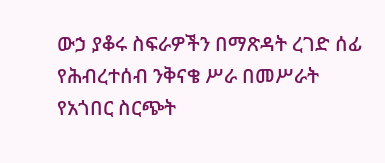ውኃ ያቆሩ ስፍራዎችን በማጽዳት ረገድ ሰፊ የሕብረተሰብ ንቅናቄ ሥራ በመሥራት የአጎበር ስርጭት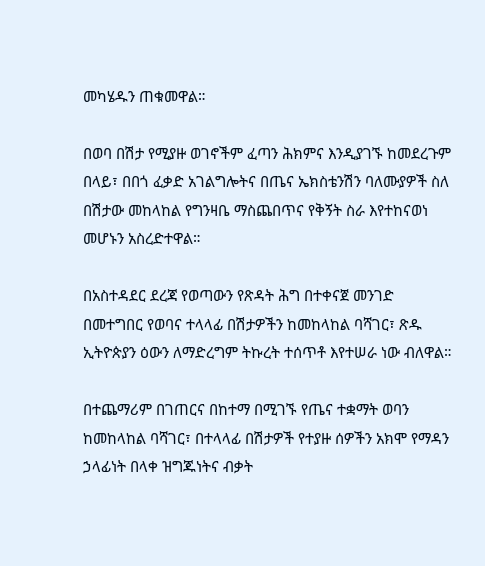መካሄዱን ጠቁመዋል።

በወባ በሽታ የሚያዙ ወገኖችም ፈጣን ሕክምና እንዲያገኙ ከመደረጉም በላይ፣ በበጎ ፈቃድ አገልግሎትና በጤና ኤክስቴንሽን ባለሙያዎች ስለ በሽታው መከላከል የግንዛቤ ማስጨበጥና የቅኝት ስራ እየተከናወነ መሆኑን አስረድተዋል።

በአስተዳደር ደረጃ የወጣውን የጽዳት ሕግ በተቀናጀ መንገድ በመተግበር የወባና ተላላፊ በሽታዎችን ከመከላከል ባሻገር፣ ጽዱ ኢትዮጵያን ዕውን ለማድረግም ትኩረት ተሰጥቶ እየተሠራ ነው ብለዋል።

በተጨማሪም በገጠርና በከተማ በሚገኙ የጤና ተቋማት ወባን ከመከላከል ባሻገር፣ በተላላፊ በሽታዎች የተያዙ ሰዎችን አክሞ የማዳን ኃላፊነት በላቀ ዝግጁነትና ብቃት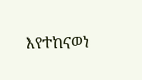እየተከናወነ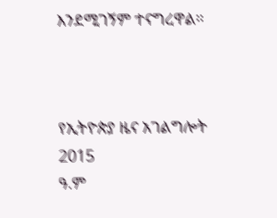እንደሚገኝም ተናግረዋል።



የኢትዮጵያ ዜና አገልግሎት
2015
ዓ.ም